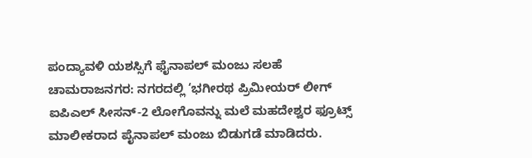ಪಂದ್ಯಾವಳಿ ಯಶಸ್ಸಿಗೆ ಫೈನಾಪಲ್ ಮಂಜು ಸಲಹೆ
ಚಾಮರಾಜನಗರ: ನಗರದಲ್ಲಿ ‘ಭಗೀರಥ ಪ್ರಿಮೀಯರ್ ಲೀಗ್ ಐಪಿಎಲ್ ಸೀಸನ್-2 ಲೋಗೊವನ್ನು ಮಲೆ ಮಹದೇಶ್ವರ ಫ್ರೂಟ್ಸ್ ಮಾಲೀಕರಾದ ಪೈನಾಪಲ್ ಮಂಜು ಬಿಡುಗಡೆ ಮಾಡಿದರು.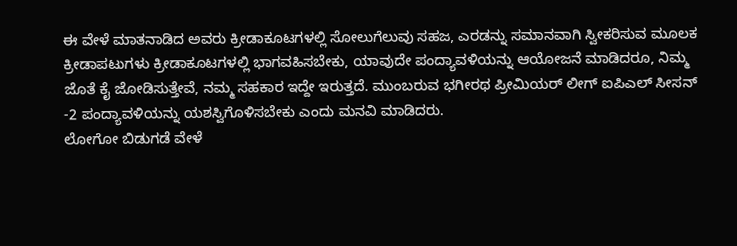ಈ ವೇಳೆ ಮಾತನಾಡಿದ ಅವರು ಕ್ರೀಡಾಕೂಟಗಳಲ್ಲಿ ಸೋಲುಗೆಲುವು ಸಹಜ, ಎರಡನ್ನು ಸಮಾನವಾಗಿ ಸ್ವೀಕರಿಸುವ ಮೂಲಕ ಕ್ರೀಡಾಪಟುಗಳು ಕ್ರೀಡಾಕೂಟಗಳಲ್ಲಿ ಭಾಗವಹಿಸಬೇಕು, ಯಾವುದೇ ಪಂದ್ಯಾವಳಿಯನ್ನು ಆಯೋಜನೆ ಮಾಡಿದರೂ, ನಿಮ್ಮ ಜೊತೆ ಕೈ ಜೋಡಿಸುತ್ತೇವೆ, ನಮ್ಮ ಸಹಕಾರ ಇದ್ದೇ ಇರುತ್ತದೆ. ಮುಂಬರುವ ಭಗೀರಥ ಪ್ರೀಮಿಯರ್ ಲೀಗ್ ಐಪಿಎಲ್ ಸೀಸನ್ -2 ಪಂದ್ಯಾವಳಿಯನ್ನು ಯಶಸ್ವಿಗೊಳಿಸಬೇಕು ಎಂದು ಮನವಿ ಮಾಡಿದರು.
ಲೋಗೋ ಬಿಡುಗಡೆ ವೇಳೆ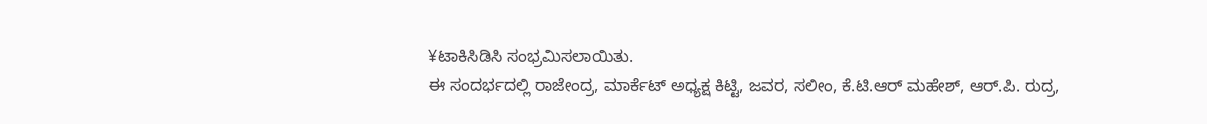¥ಟಾಕಿಸಿಡಿಸಿ ಸಂಭ್ರಮಿಸಲಾಯಿತು.
ಈ ಸಂದರ್ಭದಲ್ಲಿ ರಾಜೇಂದ್ರ, ಮಾರ್ಕೆಟ್ ಅಧ್ಯಕ್ಷ ಕಿಟ್ಟಿ, ಜವರ, ಸಲೀಂ, ಕೆ.ಟಿ.ಆರ್ ಮಹೇಶ್, ಆರ್.ಪಿ. ರುದ್ರ,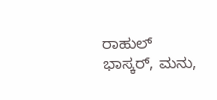ರಾಹುಲ್ ಭಾಸ್ಕರ್, ಮನು,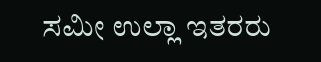ಸಮೀ ಉಲ್ಲಾ ಇತರರು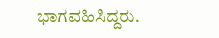ಭಾಗವಹಿಸಿದ್ದರು.